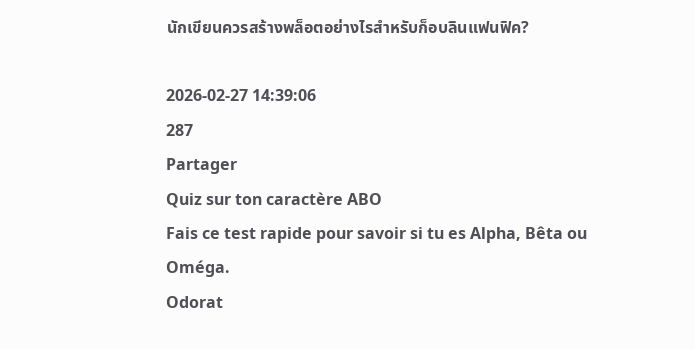นักเขียนควรสร้างพล็อตอย่างไรสำหรับก็อบลินแฟนฟิค?

2026-02-27 14:39:06
287
Partager
Quiz sur ton caractère ABO
Fais ce test rapide pour savoir si tu es Alpha, Bêta ou Oméga.
Odorat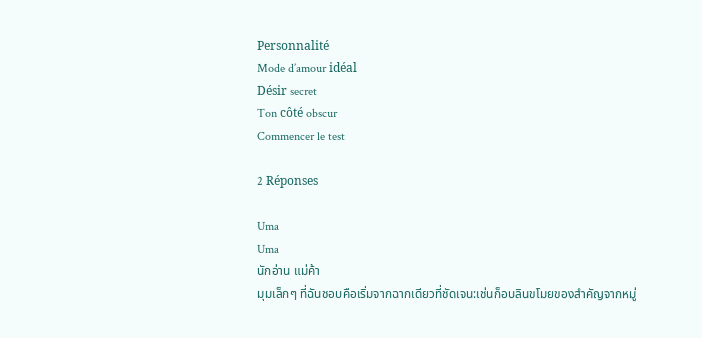Personnalité
Mode d’amour idéal
Désir secret
Ton côté obscur
Commencer le test

2 Réponses

Uma
Uma
นักอ่าน แม่ค้า
มุมเล็กๆ ที่ฉันชอบคือเริ่มจากฉากเดียวที่ชัดเจน:เช่นก็อบลินขโมยของสำคัญจากหมู่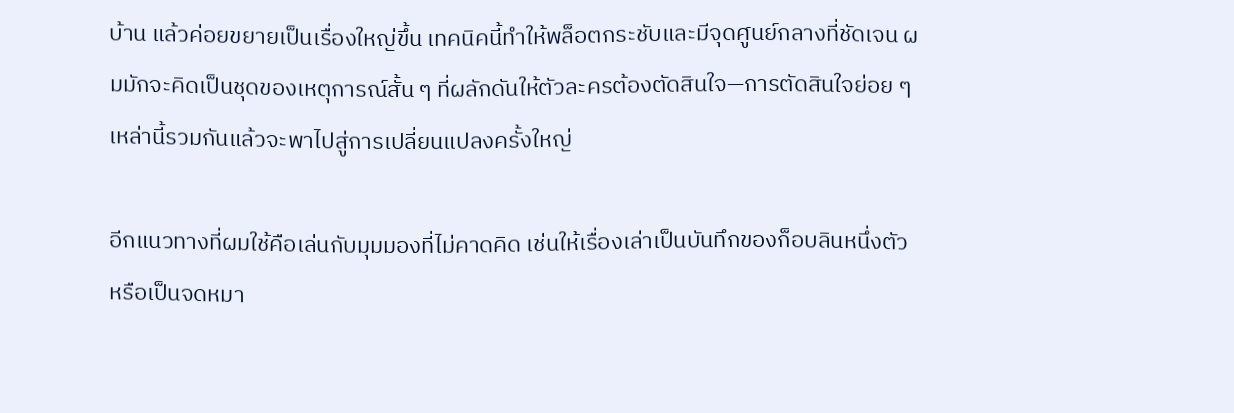บ้าน แล้วค่อยขยายเป็นเรื่องใหญ่ขึ้น เทคนิคนี้ทำให้พล็อตกระชับและมีจุดศูนย์กลางที่ชัดเจน ผมมักจะคิดเป็นชุดของเหตุการณ์สั้น ๆ ที่ผลักดันให้ตัวละครต้องตัดสินใจ—การตัดสินใจย่อย ๆ เหล่านี้รวมกันแล้วจะพาไปสู่การเปลี่ยนแปลงครั้งใหญ่

อีกแนวทางที่ผมใช้คือเล่นกับมุมมองที่ไม่คาดคิด เช่นให้เรื่องเล่าเป็นบันทึกของก็อบลินหนึ่งตัว หรือเป็นจดหมา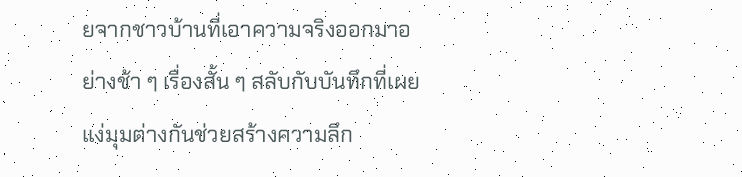ยจากชาวบ้านที่เอาความจริงออกมาอย่างช้า ๆ เรื่องสั้น ๆ สลับกับบันทึกที่เผยแง่มุมต่างกันช่วยสร้างความลึก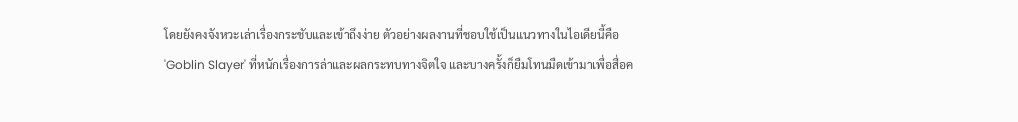โดยยังคงจังหวะเล่าเรื่องกระชับและเข้าถึงง่าย ตัวอย่างผลงานที่ชอบใช้เป็นแนวทางในไอเดียนี้คือ 'Goblin Slayer' ที่หนักเรื่องการล่าและผลกระทบทางจิตใจ และบางครั้งก็ยืมโทนมืดเข้ามาเพื่อสื่อค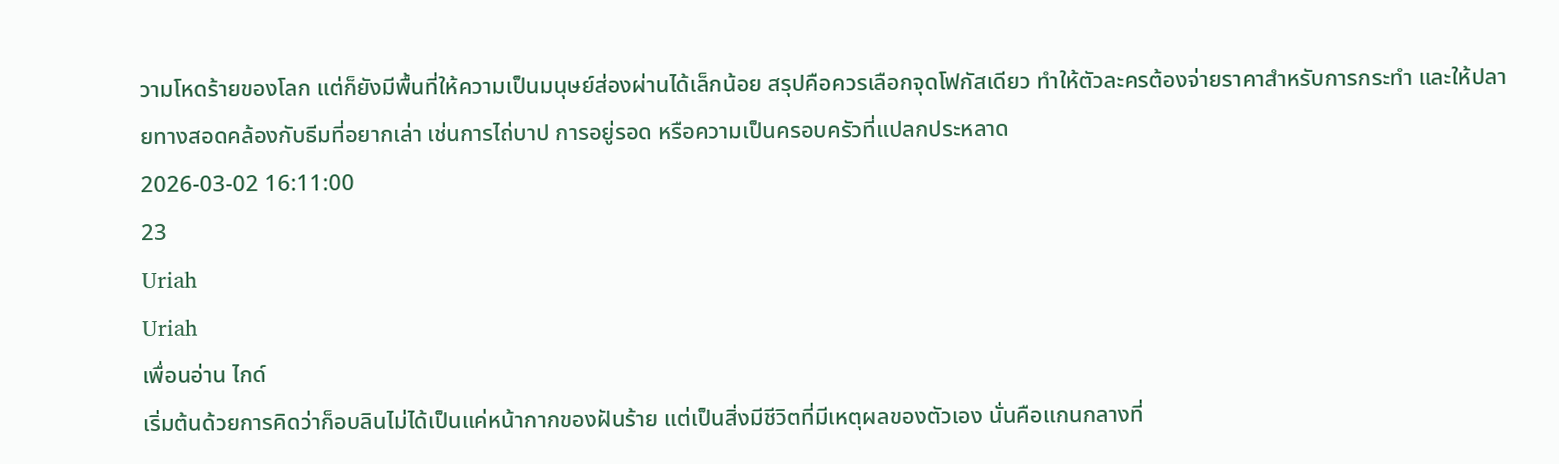วามโหดร้ายของโลก แต่ก็ยังมีพื้นที่ให้ความเป็นมนุษย์ส่องผ่านได้เล็กน้อย สรุปคือควรเลือกจุดโฟกัสเดียว ทำให้ตัวละครต้องจ่ายราคาสำหรับการกระทำ และให้ปลายทางสอดคล้องกับธีมที่อยากเล่า เช่นการไถ่บาป การอยู่รอด หรือความเป็นครอบครัวที่แปลกประหลาด
2026-03-02 16:11:00
23
Uriah
Uriah
เพื่อนอ่าน ไกด์
เริ่มต้นด้วยการคิดว่าก็อบลินไม่ได้เป็นแค่หน้ากากของฝันร้าย แต่เป็นสิ่งมีชีวิตที่มีเหตุผลของตัวเอง นั่นคือแกนกลางที่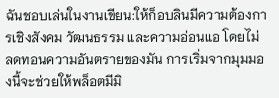ฉันชอบเล่นในงานเขียน:ให้ก็อบลินมีความต้องการเชิงสังคม วัฒนธรรม และความอ่อนแอ โดยไม่ลดทอนความอันตรายของมัน การเริ่มจากมุมมองนี้จะช่วยให้พล็อตมีมิ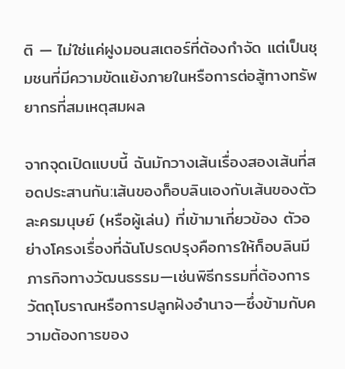ติ — ไม่ใช่แค่ฝูงมอนสเตอร์ที่ต้องกำจัด แต่เป็นชุมชนที่มีความขัดแย้งภายในหรือการต่อสู้ทางทรัพยากรที่สมเหตุสมผล

จากจุดเปิดแบบนี้ ฉันมักวางเส้นเรื่องสองเส้นที่สอดประสานกัน:เส้นของก็อบลินเองกับเส้นของตัวละครมนุษย์ (หรือผู้เล่น) ที่เข้ามาเกี่ยวข้อง ตัวอย่างโครงเรื่องที่ฉันโปรดปรุงคือการให้ก็อบลินมีภารกิจทางวัฒนธรรม—เช่นพิธีกรรมที่ต้องการวัตถุโบราณหรือการปลูกฝังอำนาจ—ซึ่งข้ามกับความต้องการของ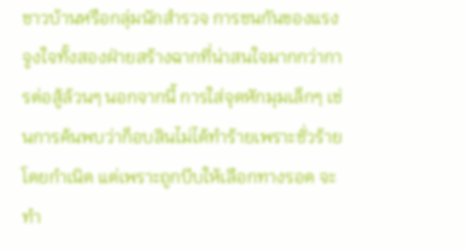ชาวบ้านหรือกลุ่มนักสำรวจ การชนกันของแรงจูงใจทั้งสองฝ่ายสร้างฉากที่น่าสนใจมากกว่าการต่อสู้ล้วนๆ นอกจากนี้ การใส่จุดหักมุมเล็กๆ เช่นการค้นพบว่าก็อบลินไม่ได้ทำร้ายเพราะชั่วร้ายโดยกำเนิด แต่เพราะถูกบีบให้เลือกทางรอด จะทำ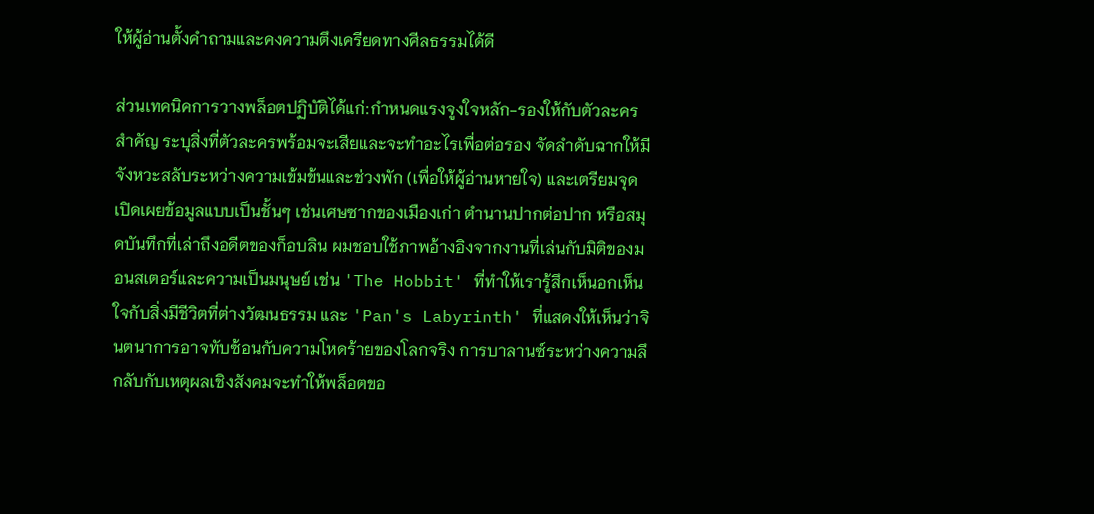ให้ผู้อ่านตั้งคำถามและคงความตึงเครียดทางศีลธรรมได้ดี

ส่วนเทคนิคการวางพล็อตปฏิบัติได้แก่:กำหนดแรงจูงใจหลัก-รองให้กับตัวละครสำคัญ ระบุสิ่งที่ตัวละครพร้อมจะเสียและจะทำอะไรเพื่อต่อรอง จัดลำดับฉากให้มีจังหวะสลับระหว่างความเข้มข้นและช่วงพัก (เพื่อให้ผู้อ่านหายใจ) และเตรียมจุดเปิดเผยข้อมูลแบบเป็นชั้นๆ เช่นเศษซากของเมืองเก่า ตำนานปากต่อปาก หรือสมุดบันทึกที่เล่าถึงอดีตของก็อบลิน ผมชอบใช้ภาพอ้างอิงจากงานที่เล่นกับมิติของมอนสเตอร์และความเป็นมนุษย์ เช่น 'The Hobbit' ที่ทำให้เรารู้สึกเห็นอกเห็นใจกับสิ่งมีชีวิตที่ต่างวัฒนธรรม และ 'Pan's Labyrinth' ที่แสดงให้เห็นว่าจินตนาการอาจทับซ้อนกับความโหดร้ายของโลกจริง การบาลานซ์ระหว่างความลึกลับกับเหตุผลเชิงสังคมจะทำให้พล็อตขอ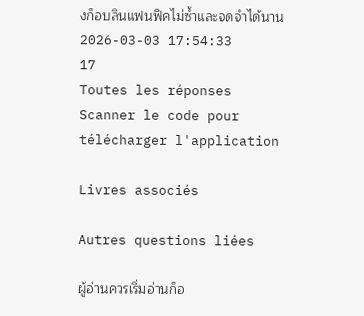งก็อบลินแฟนฟิคไม่ซ้ำและจดจำได้นาน
2026-03-03 17:54:33
17
Toutes les réponses
Scanner le code pour télécharger l'application

Livres associés

Autres questions liées

ผู้อ่านควรเริ่มอ่านก็อ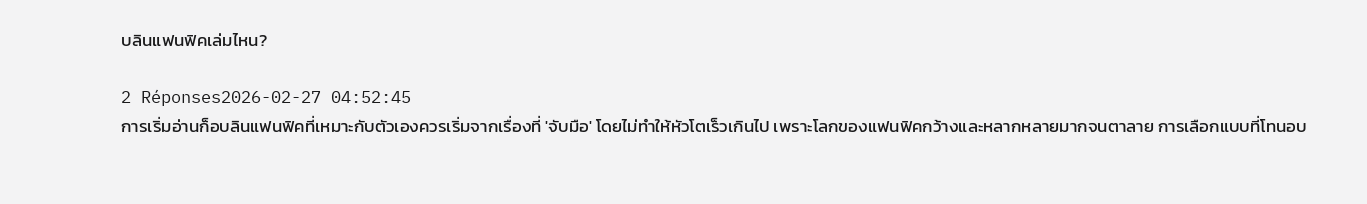บลินแฟนฟิคเล่มไหน?

2 Réponses2026-02-27 04:52:45
การเริ่มอ่านก็อบลินแฟนฟิคที่เหมาะกับตัวเองควรเริ่มจากเรื่องที่ 'จับมือ' โดยไม่ทำให้หัวโตเร็วเกินไป เพราะโลกของแฟนฟิคกว้างและหลากหลายมากจนตาลาย การเลือกแบบที่โทนอบ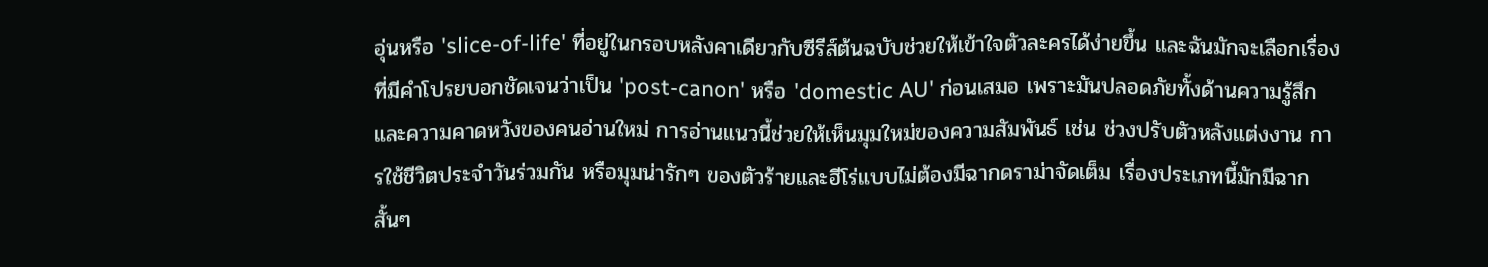อุ่นหรือ 'slice-of-life' ที่อยู่ในกรอบหลังคาเดียวกับซีรีส์ต้นฉบับช่วยให้เข้าใจตัวละครได้ง่ายขึ้น และฉันมักจะเลือกเรื่องที่มีคำโปรยบอกชัดเจนว่าเป็น 'post-canon' หรือ 'domestic AU' ก่อนเสมอ เพราะมันปลอดภัยทั้งด้านความรู้สึกและความคาดหวังของคนอ่านใหม่ การอ่านแนวนี้ช่วยให้เห็นมุมใหม่ของความสัมพันธ์ เช่น ช่วงปรับตัวหลังแต่งงาน การใช้ชีวิตประจำวันร่วมกัน หรือมุมน่ารักๆ ของตัวร้ายและฮีโร่แบบไม่ต้องมีฉากดราม่าจัดเต็ม เรื่องประเภทนี้มักมีฉากสั้นๆ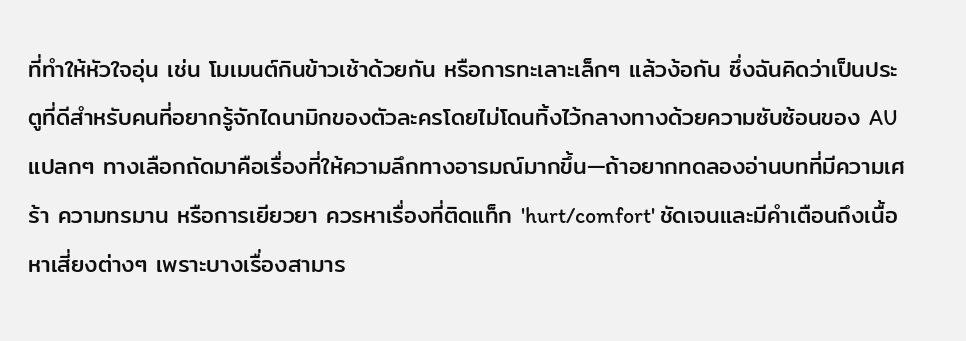ที่ทำให้หัวใจอุ่น เช่น โมเมนต์กินข้าวเช้าด้วยกัน หรือการทะเลาะเล็กๆ แล้วง้อกัน ซึ่งฉันคิดว่าเป็นประตูที่ดีสำหรับคนที่อยากรู้จักไดนามิกของตัวละครโดยไม่โดนทิ้งไว้กลางทางด้วยความซับซ้อนของ AU แปลกๆ ทางเลือกถัดมาคือเรื่องที่ให้ความลึกทางอารมณ์มากขึ้น—ถ้าอยากทดลองอ่านบทที่มีความเศร้า ความทรมาน หรือการเยียวยา ควรหาเรื่องที่ติดแท็ก 'hurt/comfort' ชัดเจนและมีคำเตือนถึงเนื้อหาเสี่ยงต่างๆ เพราะบางเรื่องสามาร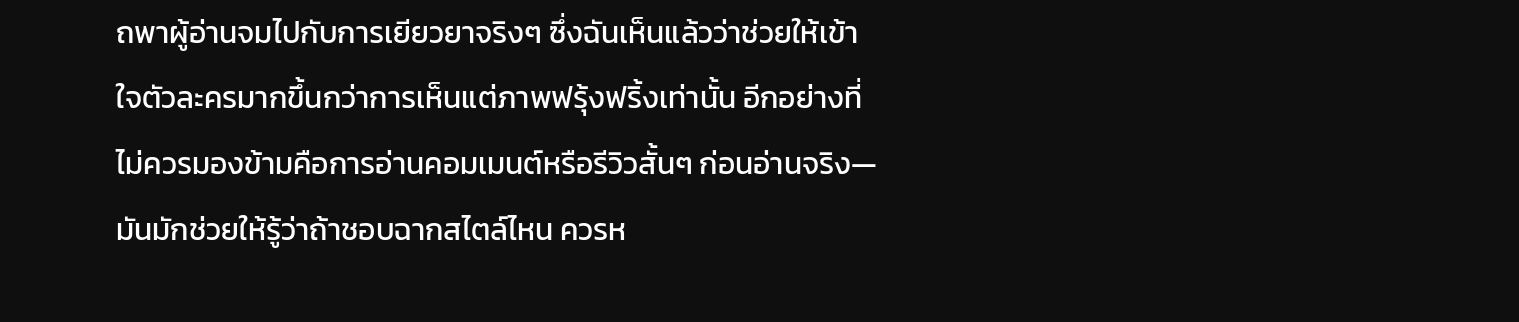ถพาผู้อ่านจมไปกับการเยียวยาจริงๆ ซึ่งฉันเห็นแล้วว่าช่วยให้เข้าใจตัวละครมากขึ้นกว่าการเห็นแต่ภาพฟรุ้งฟริ้งเท่านั้น อีกอย่างที่ไม่ควรมองข้ามคือการอ่านคอมเมนต์หรือรีวิวสั้นๆ ก่อนอ่านจริง—มันมักช่วยให้รู้ว่าถ้าชอบฉากสไตล์ไหน ควรห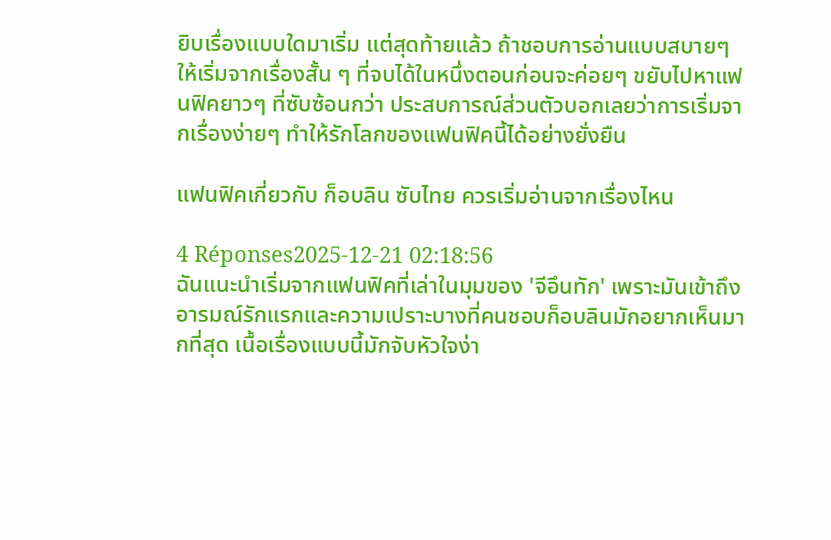ยิบเรื่องแบบใดมาเริ่ม แต่สุดท้ายแล้ว ถ้าชอบการอ่านแบบสบายๆ ให้เริ่มจากเรื่องสั้น ๆ ที่จบได้ในหนึ่งตอนก่อนจะค่อยๆ ขยับไปหาแฟนฟิคยาวๆ ที่ซับซ้อนกว่า ประสบการณ์ส่วนตัวบอกเลยว่าการเริ่มจากเรื่องง่ายๆ ทำให้รักโลกของแฟนฟิคนี้ได้อย่างยั่งยืน

แฟนฟิคเกี่ยวกับ ก็อบลิน ซับไทย ควรเริ่มอ่านจากเรื่องไหน

4 Réponses2025-12-21 02:18:56
ฉันแนะนำเริ่มจากแฟนฟิคที่เล่าในมุมของ 'จีอึนทัก' เพราะมันเข้าถึงอารมณ์รักแรกและความเปราะบางที่คนชอบก็อบลินมักอยากเห็นมากที่สุด เนื้อเรื่องแบบนี้มักจับหัวใจง่า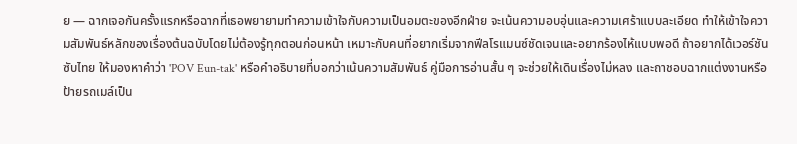ย — ฉากเจอกันครั้งแรกหรือฉากที่เธอพยายามทำความเข้าใจกับความเป็นอมตะของอีกฝ่าย จะเน้นความอบอุ่นและความเศร้าแบบละเอียด ทำให้เข้าใจความสัมพันธ์หลักของเรื่องต้นฉบับโดยไม่ต้องรู้ทุกตอนก่อนหน้า เหมาะกับคนที่อยากเริ่มจากฟีลโรแมนซ์ชัดเจนและอยากร้องไห้แบบพอดี ถ้าอยากได้เวอร์ชันซับไทย ให้มองหาคำว่า 'POV Eun-tak' หรือคำอธิบายที่บอกว่าเน้นความสัมพันธ์ คู่มือการอ่านสั้น ๆ จะช่วยให้เดินเรื่องไม่หลง และถาชอบฉากแต่งงานหรือป้ายรถเมล์เป็น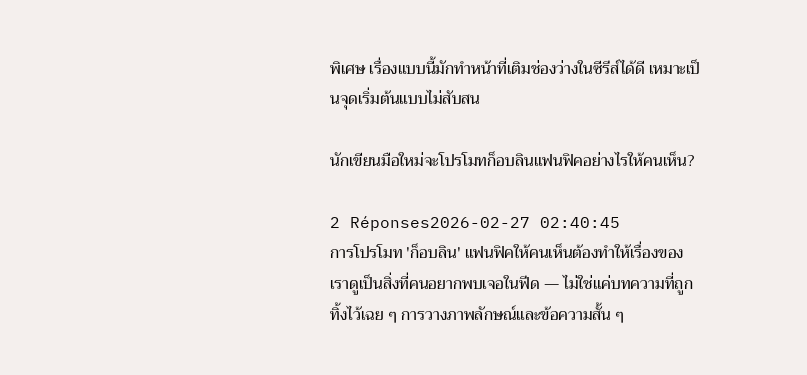พิเศษ เรื่องแบบนี้มักทำหน้าที่เติมช่องว่างในซีรีส์ได้ดี เหมาะเป็นจุดเริ่มต้นแบบไม่สับสน

นักเขียนมือใหม่จะโปรโมทก็อบลินแฟนฟิคอย่างไรให้คนเห็น?

2 Réponses2026-02-27 02:40:45
การโปรโมท 'ก็อบลิน' แฟนฟิคให้คนเห็นต้องทำให้เรื่องของเราดูเป็นสิ่งที่คนอยากพบเจอในฟีด — ไม่ใช่แค่บทความที่ถูกทิ้งไว้เฉย ๆ การวางภาพลักษณ์และข้อความสั้น ๆ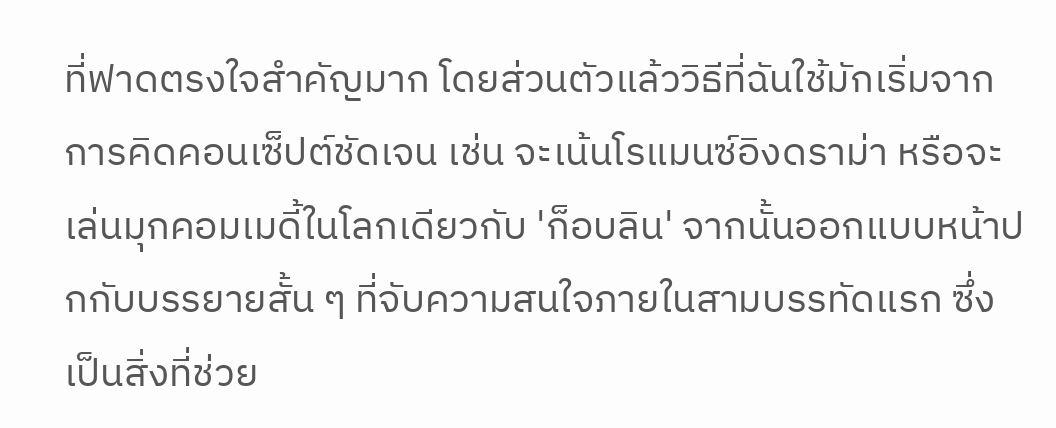ที่ฟาดตรงใจสำคัญมาก โดยส่วนตัวแล้ววิธีที่ฉันใช้มักเริ่มจากการคิดคอนเซ็ปต์ชัดเจน เช่น จะเน้นโรแมนซ์อิงดราม่า หรือจะเล่นมุกคอมเมดี้ในโลกเดียวกับ 'ก็อบลิน' จากนั้นออกแบบหน้าปกกับบรรยายสั้น ๆ ที่จับความสนใจภายในสามบรรทัดแรก ซึ่งเป็นสิ่งที่ช่วย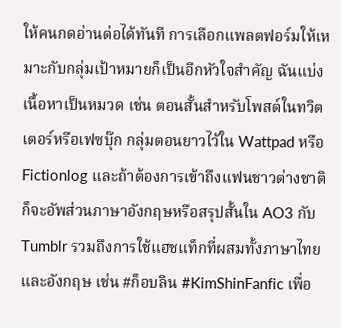ให้คนกดอ่านต่อได้ทันที การเลือกแพลตฟอร์มให้เหมาะกับกลุ่มเป้าหมายก็เป็นอีกหัวใจสำคัญ ฉันแบ่งเนื้อหาเป็นหมวด เช่น ตอนสั้นสำหรับโพสต์ในทวิตเตอร์หรือเฟซบุ๊ก กลุ่มตอนยาวไว้ใน Wattpad หรือ Fictionlog และถ้าต้องการเข้าถึงแฟนชาวต่างชาติก็จะอัพส่วนภาษาอังกฤษหรือสรุปสั้นใน AO3 กับ Tumblr รวมถึงการใช้แฮชแท็กที่ผสมทั้งภาษาไทยและอังกฤษ เช่น #ก็อบลิน #KimShinFanfic เพื่อ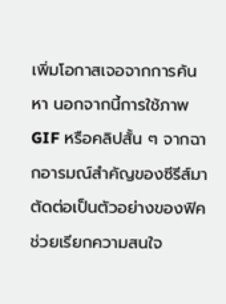เพิ่มโอกาสเจอจากการค้นหา นอกจากนี้การใช้ภาพ GIF หรือคลิปสั้น ๆ จากฉากอารมณ์สำคัญของซีรีส์มาตัดต่อเป็นตัวอย่างของฟิค ช่วยเรียกความสนใจ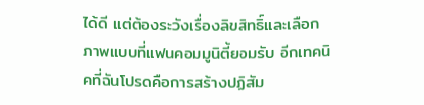ได้ดี แต่ต้องระวังเรื่องลิขสิทธิ์และเลือกภาพแบบที่แฟนคอมมูนิตี้ยอมรับ อีกเทคนิคที่ฉันโปรดคือการสร้างปฏิสัม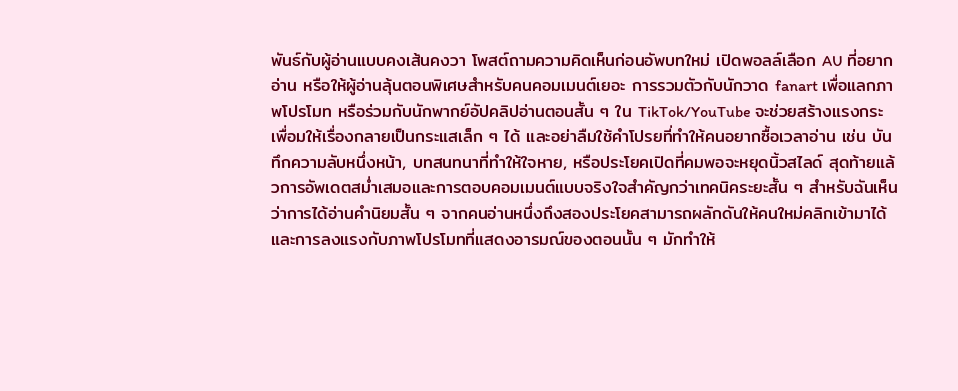พันธ์กับผู้อ่านแบบคงเส้นคงวา โพสต์ถามความคิดเห็นก่อนอัพบทใหม่ เปิดพอลล์เลือก AU ที่อยากอ่าน หรือให้ผู้อ่านลุ้นตอนพิเศษสำหรับคนคอมเมนต์เยอะ การรวมตัวกับนักวาด fanart เพื่อแลกภาพโปรโมท หรือร่วมกับนักพากย์อัปคลิปอ่านตอนสั้น ๆ ใน TikTok/YouTube จะช่วยสร้างแรงกระเพื่อมให้เรื่องกลายเป็นกระแสเล็ก ๆ ได้ และอย่าลืมใช้คำโปรยที่ทำให้คนอยากซื้อเวลาอ่าน เช่น บันทึกความลับหนึ่งหน้า, บทสนทนาที่ทำให้ใจหาย, หรือประโยคเปิดที่คมพอจะหยุดนิ้วสไลด์ สุดท้ายแล้วการอัพเดตสม่ำเสมอและการตอบคอมเมนต์แบบจริงใจสำคัญกว่าเทคนิคระยะสั้น ๆ สำหรับฉันเห็นว่าการได้อ่านคำนิยมสั้น ๆ จากคนอ่านหนึ่งถึงสองประโยคสามารถผลักดันให้คนใหม่คลิกเข้ามาได้ และการลงแรงกับภาพโปรโมทที่แสดงอารมณ์ของตอนนั้น ๆ มักทำให้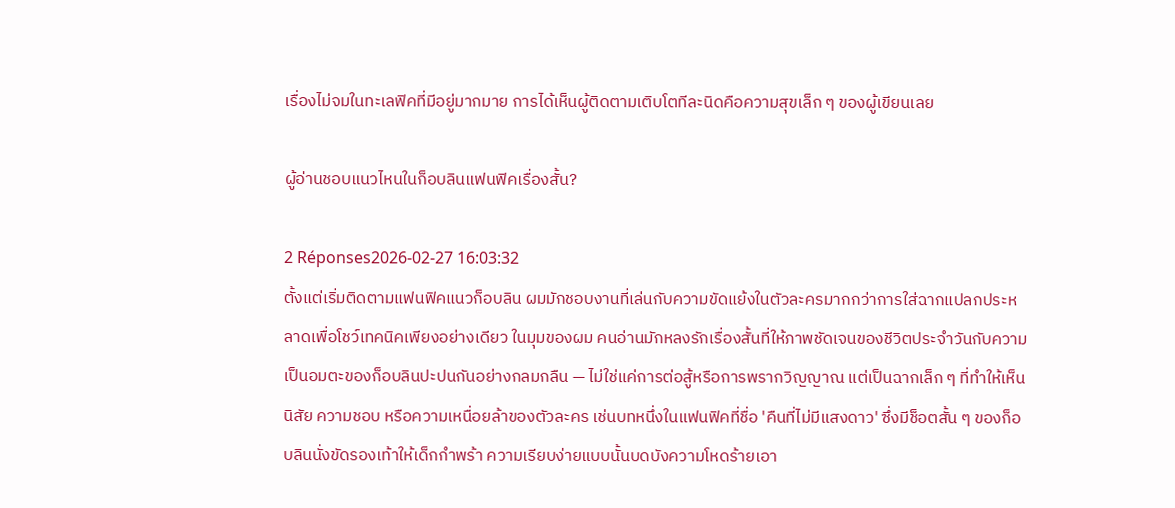เรื่องไม่จมในทะเลฟิคที่มีอยู่มากมาย การได้เห็นผู้ติดตามเติบโตทีละนิดคือความสุขเล็ก ๆ ของผู้เขียนเลย

ผู้อ่านชอบแนวไหนในก็อบลินแฟนฟิคเรื่องสั้น?

2 Réponses2026-02-27 16:03:32
ตั้งแต่เริ่มติดตามแฟนฟิคแนวก็อบลิน ผมมักชอบงานที่เล่นกับความขัดแย้งในตัวละครมากกว่าการใส่ฉากแปลกประหลาดเพื่อโชว์เทคนิคเพียงอย่างเดียว ในมุมของผม คนอ่านมักหลงรักเรื่องสั้นที่ให้ภาพชัดเจนของชีวิตประจำวันกับความเป็นอมตะของก็อบลินปะปนกันอย่างกลมกลืน — ไม่ใช่แค่การต่อสู้หรือการพรากวิญญาณ แต่เป็นฉากเล็ก ๆ ที่ทำให้เห็นนิสัย ความชอบ หรือความเหนื่อยล้าของตัวละคร เช่นบทหนึ่งในแฟนฟิคที่ชื่อ 'คืนที่ไม่มีแสงดาว' ซึ่งมีช็อตสั้น ๆ ของก็อบลินนั่งขัดรองเท้าให้เด็กกำพร้า ความเรียบง่ายแบบนั้นบดบังความโหดร้ายเอา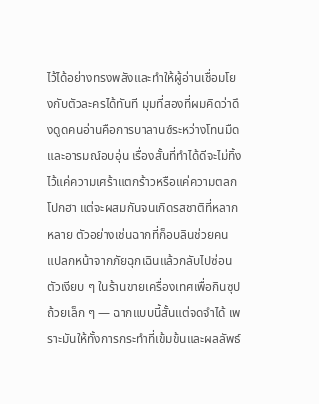ไว้ได้อย่างทรงพลังและทำให้ผู้อ่านเชื่อมโยงกับตัวละครได้ทันที มุมที่สองที่ผมคิดว่าดึงดูดคนอ่านคือการบาลานซ์ระหว่างโทนมืดและอารมณ์อบอุ่น เรื่องสั้นที่ทำได้ดีจะไม่ทิ้งไว้แค่ความเศร้าแตกร้าวหรือแค่ความตลกโปกฮา แต่จะผสมกันจนเกิดรสชาติที่หลากหลาย ตัวอย่างเช่นฉากที่ก็อบลินช่วยคนแปลกหน้าจากภัยฉุกเฉินแล้วกลับไปซ่อนตัวเงียบ ๆ ในร้านขายเครื่องเทศเพื่อกินซุปถ้วยเล็ก ๆ — ฉากแบบนี้สั้นแต่จดจำได้ เพราะมันให้ทั้งการกระทำที่เข้มข้นและผลลัพธ์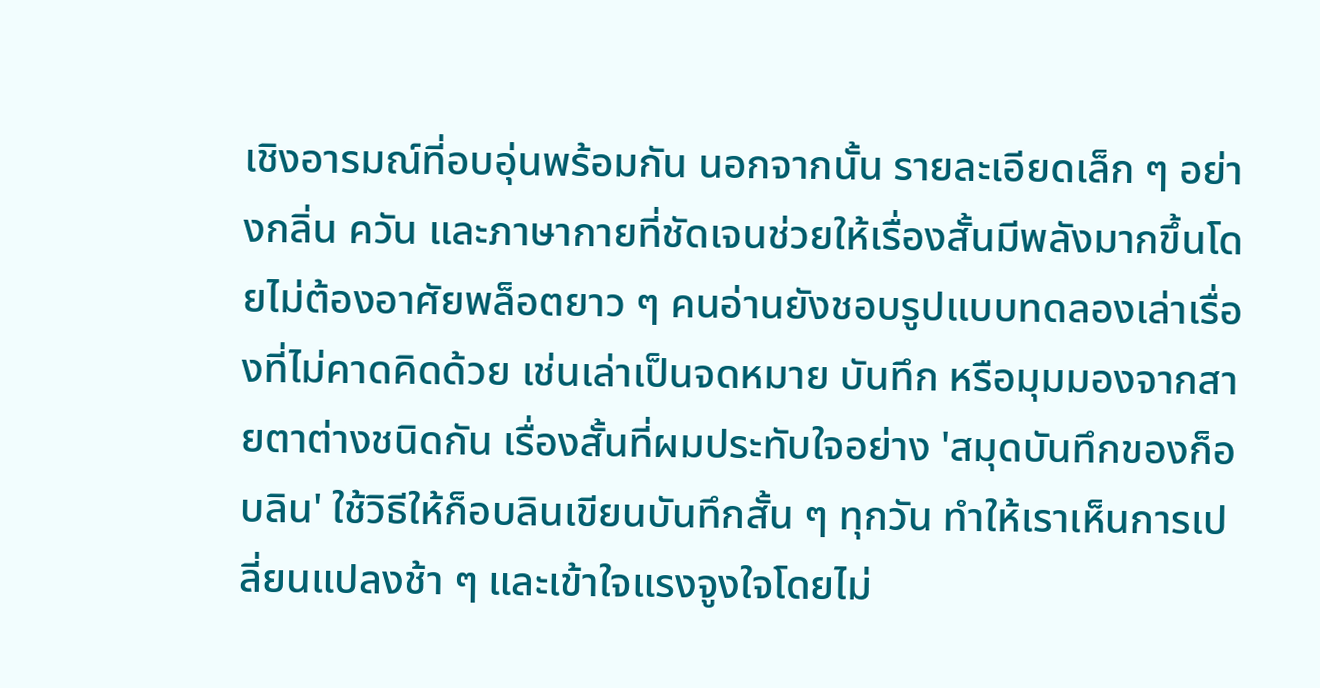เชิงอารมณ์ที่อบอุ่นพร้อมกัน นอกจากนั้น รายละเอียดเล็ก ๆ อย่างกลิ่น ควัน และภาษากายที่ชัดเจนช่วยให้เรื่องสั้นมีพลังมากขึ้นโดยไม่ต้องอาศัยพล็อตยาว ๆ คนอ่านยังชอบรูปแบบทดลองเล่าเรื่องที่ไม่คาดคิดด้วย เช่นเล่าเป็นจดหมาย บันทึก หรือมุมมองจากสายตาต่างชนิดกัน เรื่องสั้นที่ผมประทับใจอย่าง 'สมุดบันทึกของก็อบลิน' ใช้วิธีให้ก็อบลินเขียนบันทึกสั้น ๆ ทุกวัน ทำให้เราเห็นการเปลี่ยนแปลงช้า ๆ และเข้าใจแรงจูงใจโดยไม่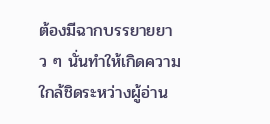ต้องมีฉากบรรยายยาว ๆ นั่นทำให้เกิดความใกล้ชิดระหว่างผู้อ่าน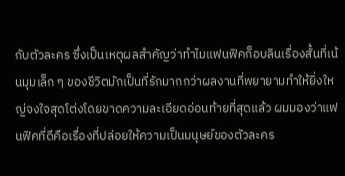กับตัวละคร ซึ่งเป็นเหตุผลสำคัญว่าทำไมแฟนฟิคก็อบลินเรื่องสั้นที่เน้นมุมเล็ก ๆ ของชีวิตมักเป็นที่รักมากกว่าผลงานที่พยายามทำให้ยิ่งใหญ่จงใจสุดโต่งโดยขาดความละเอียดอ่อนท้ายที่สุดแล้ว ผมมองว่าแฟนฟิคที่ดีคือเรื่องที่ปล่อยให้ความเป็นมนุษย์ของตัวละคร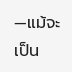—แม้จะเป็น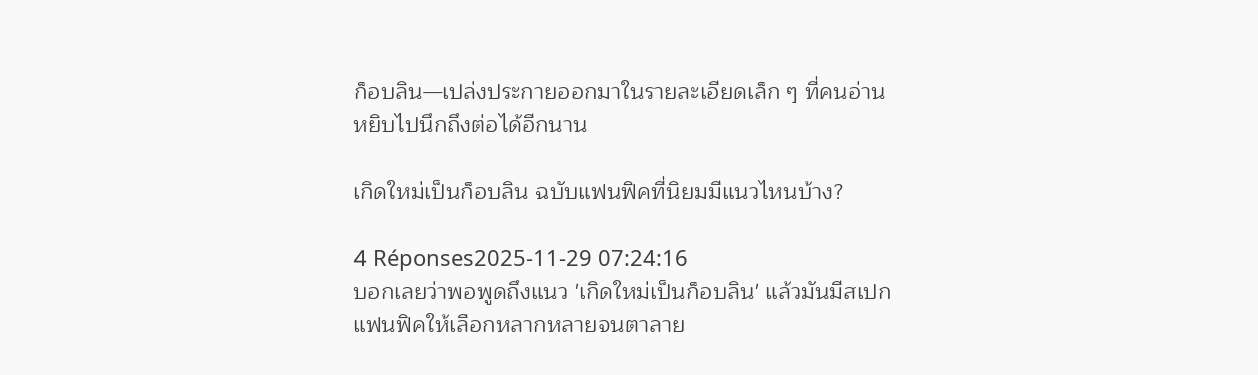ก็อบลิน—เปล่งประกายออกมาในรายละเอียดเล็ก ๆ ที่คนอ่านหยิบไปนึกถึงต่อได้อีกนาน

เกิดใหม่เป็นก็อบลิน ฉบับแฟนฟิคที่นิยมมีแนวไหนบ้าง?

4 Réponses2025-11-29 07:24:16
บอกเลยว่าพอพูดถึงแนว 'เกิดใหม่เป็นก็อบลิน' แล้วมันมีสเปกแฟนฟิคให้เลือกหลากหลายจนตาลาย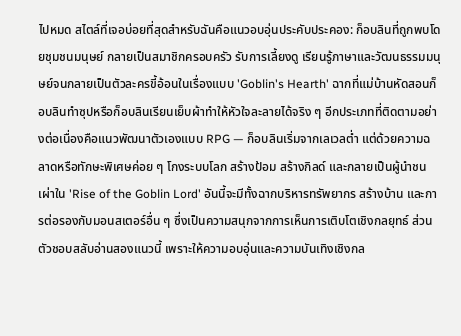ไปหมด สไตล์ที่เจอบ่อยที่สุดสำหรับฉันคือแนวอบอุ่นประคับประคอง: ก็อบลินที่ถูกพบโดยชุมชนมนุษย์ กลายเป็นสมาชิกครอบครัว รับการเลี้ยงดู เรียนรู้ภาษาและวัฒนธรรมมนุษย์จนกลายเป็นตัวละครขี้อ้อนในเรื่องแบบ 'Goblin's Hearth' ฉากที่แม่บ้านหัดสอนก็อบลินทำซุปหรือก็อบลินเรียนเย็บผ้าทำให้หัวใจละลายได้จริง ๆ อีกประเภทที่ติดตามอย่างต่อเนื่องคือแนวพัฒนาตัวเองแบบ RPG — ก็อบลินเริ่มจากเลเวลต่ำ แต่ด้วยความฉลาดหรือทักษะพิเศษค่อย ๆ โกงระบบโลก สร้างป้อม สร้างกิลด์ และกลายเป็นผู้นำชนเผ่าใน 'Rise of the Goblin Lord' อันนี้จะมีทั้งฉากบริหารทรัพยากร สร้างบ้าน และการต่อรองกับมอนสเตอร์อื่น ๆ ซึ่งเป็นความสนุกจากการเห็นการเติบโตเชิงกลยุทธ์ ส่วนตัวชอบสลับอ่านสองแนวนี้ เพราะให้ความอบอุ่นและความบันเทิงเชิงกล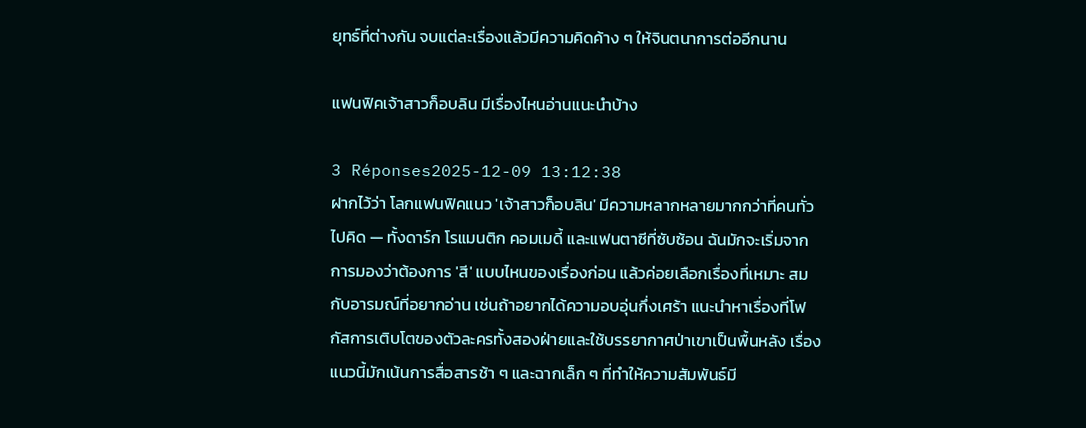ยุทธ์ที่ต่างกัน จบแต่ละเรื่องแล้วมีความคิดค้าง ๆ ให้จินตนาการต่ออีกนาน

แฟนฟิคเจ้าสาวก็อบลิน มีเรื่องไหนอ่านแนะนำบ้าง

3 Réponses2025-12-09 13:12:38
ฝากไว้ว่า โลกแฟนฟิคแนว 'เจ้าสาวก็อบลิน' มีความหลากหลายมากกว่าที่คนทั่วไปคิด — ทั้งดาร์ก โรแมนติก คอมเมดี้ และแฟนตาซีที่ซับซ้อน ฉันมักจะเริ่มจากการมองว่าต้องการ 'สี' แบบไหนของเรื่องก่อน แล้วค่อยเลือกเรื่องที่เหมาะ สมกับอารมณ์ที่อยากอ่าน เช่นถ้าอยากได้ความอบอุ่นกึ่งเศร้า แนะนำหาเรื่องที่โฟกัสการเติบโตของตัวละครทั้งสองฝ่ายและใช้บรรยากาศป่าเขาเป็นพื้นหลัง เรื่องแนวนี้มักเน้นการสื่อสารช้า ๆ และฉากเล็ก ๆ ที่ทำให้ความสัมพันธ์มี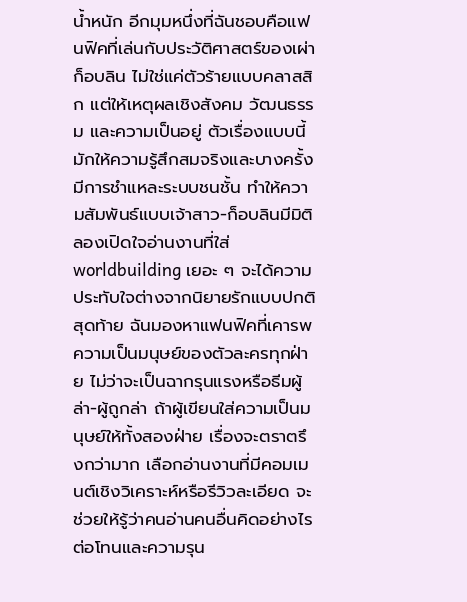น้ำหนัก อีกมุมหนึ่งที่ฉันชอบคือแฟนฟิคที่เล่นกับประวัติศาสตร์ของเผ่าก็อบลิน ไม่ใช่แค่ตัวร้ายแบบคลาสสิก แต่ให้เหตุผลเชิงสังคม วัฒนธรรม และความเป็นอยู่ ตัวเรื่องแบบนี้มักให้ความรู้สึกสมจริงและบางครั้งมีการชำแหละระบบชนชั้น ทำให้ความสัมพันธ์แบบเจ้าสาว-ก็อบลินมีมิติ ลองเปิดใจอ่านงานที่ใส่ worldbuilding เยอะ ๆ จะได้ความประทับใจต่างจากนิยายรักแบบปกติ สุดท้าย ฉันมองหาแฟนฟิคที่เคารพความเป็นมนุษย์ของตัวละครทุกฝ่าย ไม่ว่าจะเป็นฉากรุนแรงหรือธีมผู้ล่า-ผู้ถูกล่า ถ้าผู้เขียนใส่ความเป็นมนุษย์ให้ทั้งสองฝ่าย เรื่องจะตราตรึงกว่ามาก เลือกอ่านงานที่มีคอมเมนต์เชิงวิเคราะห์หรือรีวิวละเอียด จะช่วยให้รู้ว่าคนอ่านคนอื่นคิดอย่างไรต่อโทนและความรุน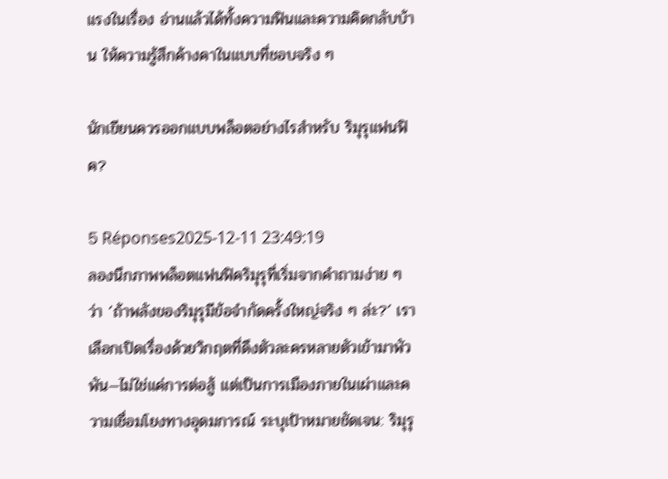แรงในเรื่อง อ่านแล้วได้ทั้งความฟินและความคิดกลับบ้าน ให้ความรู้สึกค้างคาในแบบที่ชอบจริง ๆ

นักเขียนควรออกแบบพล็อตอย่างไรสำหรับ ริมุรุแฟนฟิค?

5 Réponses2025-12-11 23:49:19
ลองนึกภาพพล็อตแฟนฟิคริมุรุที่เริ่มจากคำถามง่าย ๆ ว่า ‘ถ้าพลังของริมุรุมีข้อจำกัดครั้งใหญ่จริง ๆ ล่ะ?’ เราเลือกเปิดเรื่องด้วยวิกฤตที่ดึงตัวละครหลายตัวเข้ามาพัวพัน—ไม่ใช่แค่การต่อสู้ แต่เป็นการเมืองภายในเผ่าและความเชื่อมโยงทางอุดมการณ์ ระบุเป้าหมายชัดเจน: ริมุรุ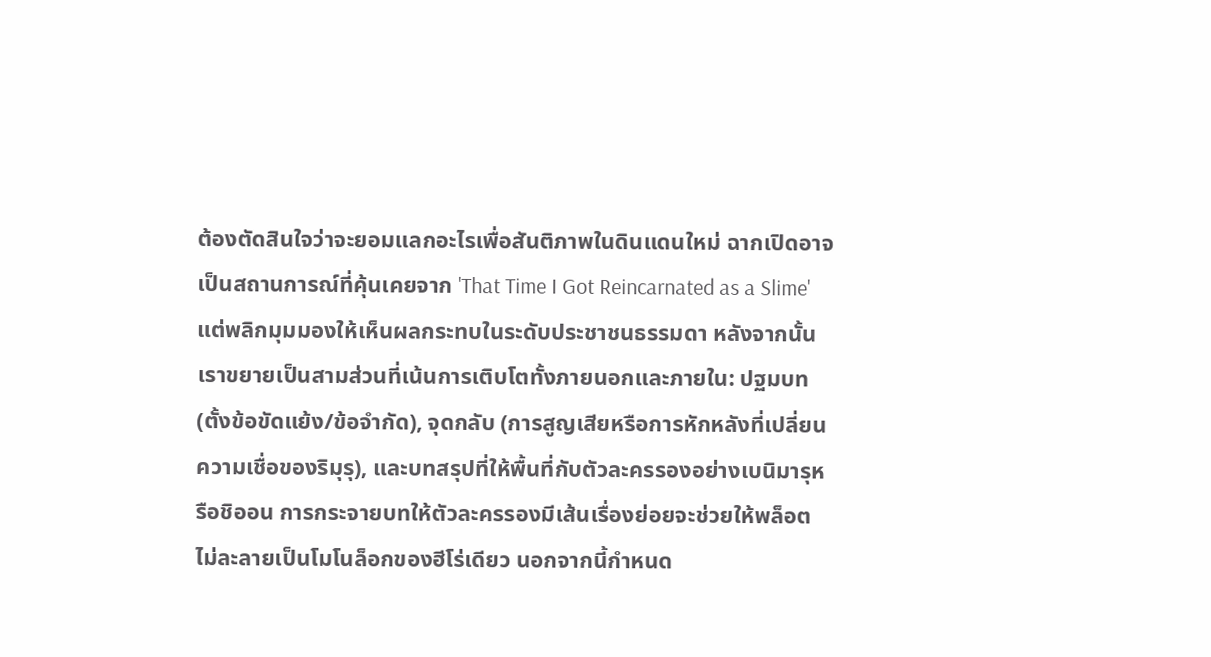ต้องตัดสินใจว่าจะยอมแลกอะไรเพื่อสันติภาพในดินแดนใหม่ ฉากเปิดอาจเป็นสถานการณ์ที่คุ้นเคยจาก 'That Time I Got Reincarnated as a Slime' แต่พลิกมุมมองให้เห็นผลกระทบในระดับประชาชนธรรมดา หลังจากนั้นเราขยายเป็นสามส่วนที่เน้นการเติบโตทั้งภายนอกและภายใน: ปฐมบท (ตั้งข้อขัดแย้ง/ข้อจำกัด), จุดกลับ (การสูญเสียหรือการหักหลังที่เปลี่ยนความเชื่อของริมุรุ), และบทสรุปที่ให้พื้นที่กับตัวละครรองอย่างเบนิมารุหรือชิออน การกระจายบทให้ตัวละครรองมีเส้นเรื่องย่อยจะช่วยให้พล็อตไม่ละลายเป็นโมโนล็อกของฮีโร่เดียว นอกจากนี้กำหนด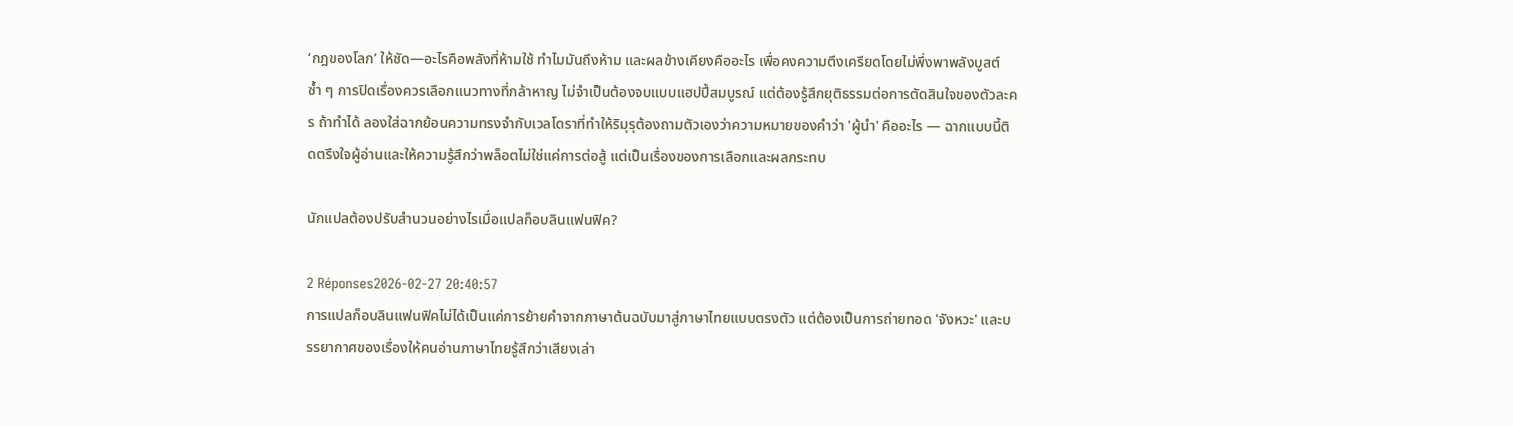‘กฎของโลก’ ให้ชัด—อะไรคือพลังที่ห้ามใช้ ทำไมมันถึงห้าม และผลข้างเคียงคืออะไร เพื่อคงความตึงเครียดโดยไม่พึ่งพาพลังบูสต์ซ้ำ ๆ การปิดเรื่องควรเลือกแนวทางที่กล้าหาญ ไม่จำเป็นต้องจบแบบแฮปปี้สมบูรณ์ แต่ต้องรู้สึกยุติธรรมต่อการตัดสินใจของตัวละคร ถ้าทำได้ ลองใส่ฉากย้อนความทรงจำกับเวลโดราที่ทำให้ริมุรุต้องถามตัวเองว่าความหมายของคำว่า 'ผู้นำ' คืออะไร — ฉากแบบนี้ติดตรึงใจผู้อ่านและให้ความรู้สึกว่าพล็อตไม่ใช่แค่การต่อสู้ แต่เป็นเรื่องของการเลือกและผลกระทบ

นักแปลต้องปรับสำนวนอย่างไรเมื่อแปลก็อบลินแฟนฟิค?

2 Réponses2026-02-27 20:40:57
การแปลก็อบลินแฟนฟิคไม่ได้เป็นแค่การย้ายคำจากภาษาต้นฉบับมาสู่ภาษาไทยแบบตรงตัว แต่ต้องเป็นการถ่ายทอด 'จังหวะ' และบรรยากาศของเรื่องให้คนอ่านภาษาไทยรู้สึกว่าเสียงเล่า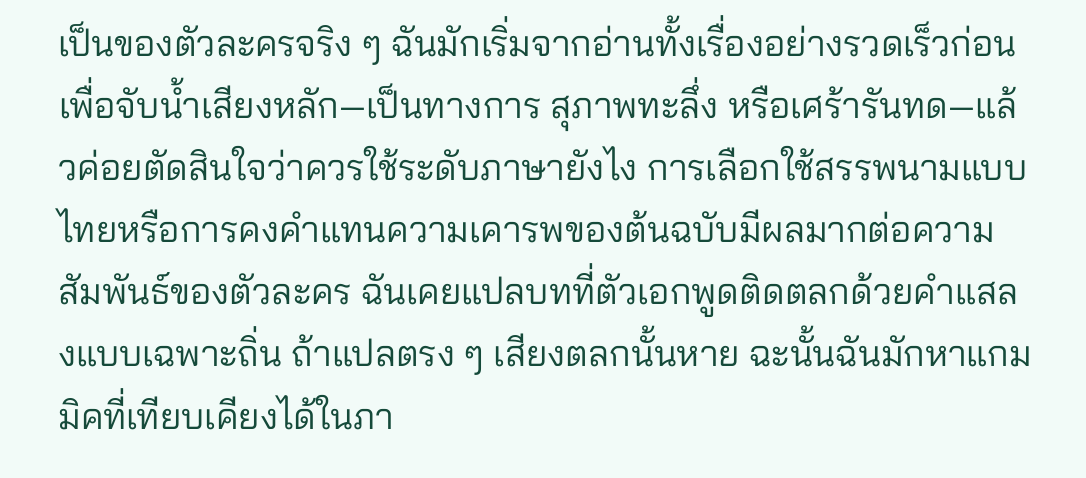เป็นของตัวละครจริง ๆ ฉันมักเริ่มจากอ่านทั้งเรื่องอย่างรวดเร็วก่อน เพื่อจับน้ำเสียงหลัก—เป็นทางการ สุภาพทะลึ่ง หรือเศร้ารันทด—แล้วค่อยตัดสินใจว่าควรใช้ระดับภาษายังไง การเลือกใช้สรรพนามแบบไทยหรือการคงคำแทนความเคารพของต้นฉบับมีผลมากต่อความสัมพันธ์ของตัวละคร ฉันเคยแปลบทที่ตัวเอกพูดติดตลกด้วยคำแสลงแบบเฉพาะถิ่น ถ้าแปลตรง ๆ เสียงตลกนั้นหาย ฉะนั้นฉันมักหาแกมมิคที่เทียบเคียงได้ในภา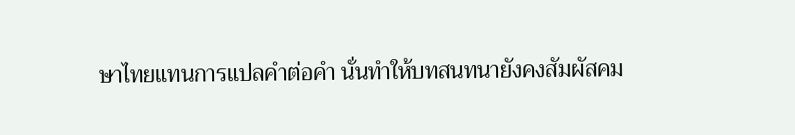ษาไทยแทนการแปลคำต่อคำ นั่นทำให้บทสนทนายังคงสัมผัสคม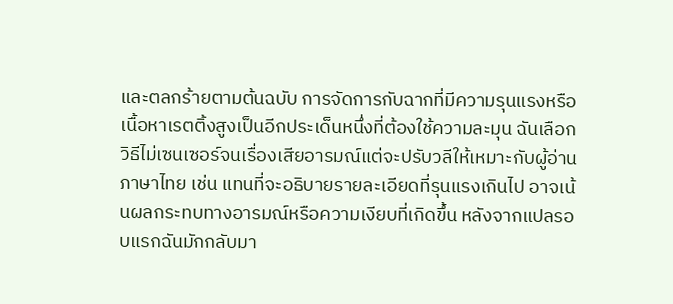และตลกร้ายตามต้นฉบับ การจัดการกับฉากที่มีความรุนแรงหรือเนื้อหาเรตติ้งสูงเป็นอีกประเด็นหนึ่งที่ต้องใช้ความละมุน ฉันเลือกวิธีไม่เซนเซอร์จนเรื่องเสียอารมณ์แต่จะปรับวลีให้เหมาะกับผู้อ่านภาษาไทย เช่น แทนที่จะอธิบายรายละเอียดที่รุนแรงเกินไป อาจเน้นผลกระทบทางอารมณ์หรือความเงียบที่เกิดขึ้น หลังจากแปลรอบแรกฉันมักกลับมา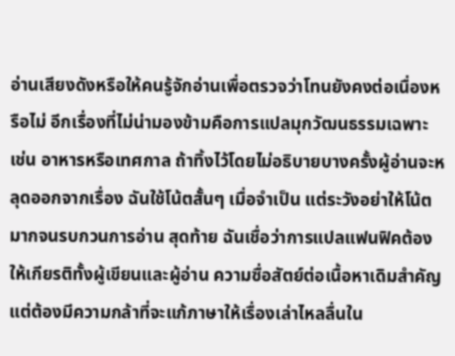อ่านเสียงดังหรือให้คนรู้จักอ่านเพื่อตรวจว่าโทนยังคงต่อเนื่องหรือไม่ อีกเรื่องที่ไม่น่ามองข้ามคือการแปลมุกวัฒนธรรมเฉพาะ เช่น อาหารหรือเทศกาล ถ้าทิ้งไว้โดยไม่อธิบายบางครั้งผู้อ่านจะหลุดออกจากเรื่อง ฉันใช้โน้ตสั้นๆ เมื่อจำเป็น แต่ระวังอย่าให้โน้ตมากจนรบกวนการอ่าน สุดท้าย ฉันเชื่อว่าการแปลแฟนฟิคต้องให้เกียรติทั้งผู้เขียนและผู้อ่าน ความซื่อสัตย์ต่อเนื้อหาเดิมสำคัญ แต่ต้องมีความกล้าที่จะแก้ภาษาให้เรื่องเล่าไหลลื่นใน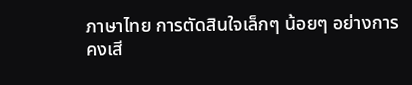ภาษาไทย การตัดสินใจเล็กๆ น้อยๆ อย่างการคงเสี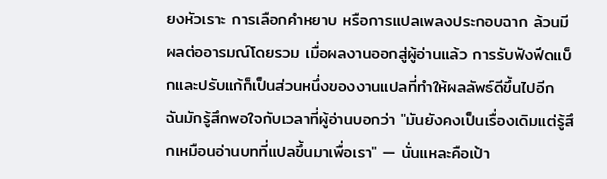ยงหัวเราะ การเลือกคำหยาบ หรือการแปลเพลงประกอบฉาก ล้วนมีผลต่ออารมณ์โดยรวม เมื่อผลงานออกสู่ผู้อ่านแล้ว การรับฟังฟีดแบ็กและปรับแก้ก็เป็นส่วนหนึ่งของงานแปลที่ทำให้ผลลัพธ์ดีขึ้นไปอีก ฉันมักรู้สึกพอใจกับเวลาที่ผู้อ่านบอกว่า "มันยังคงเป็นเรื่องเดิมแต่รู้สึกเหมือนอ่านบทที่แปลขึ้นมาเพื่อเรา" — นั่นแหละคือเป้า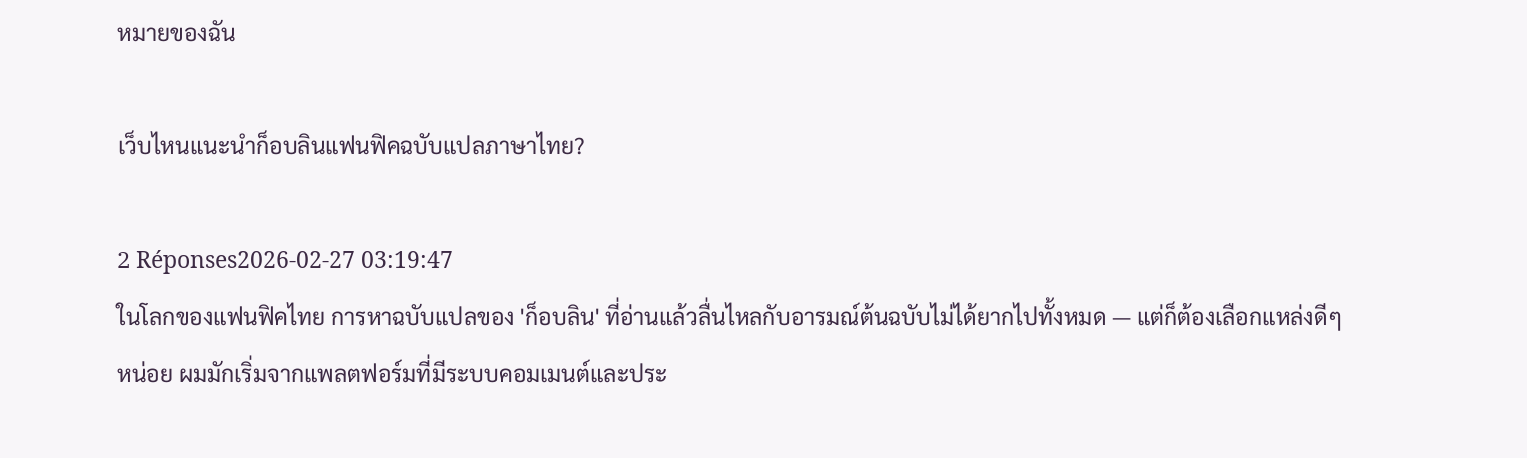หมายของฉัน

เว็บไหนแนะนำก็อบลินแฟนฟิคฉบับแปลภาษาไทย?

2 Réponses2026-02-27 03:19:47
ในโลกของแฟนฟิคไทย การหาฉบับแปลของ 'ก็อบลิน' ที่อ่านแล้วลื่นไหลกับอารมณ์ต้นฉบับไม่ได้ยากไปทั้งหมด — แต่ก็ต้องเลือกแหล่งดีๆ หน่อย ผมมักเริ่มจากแพลตฟอร์มที่มีระบบคอมเมนต์และประ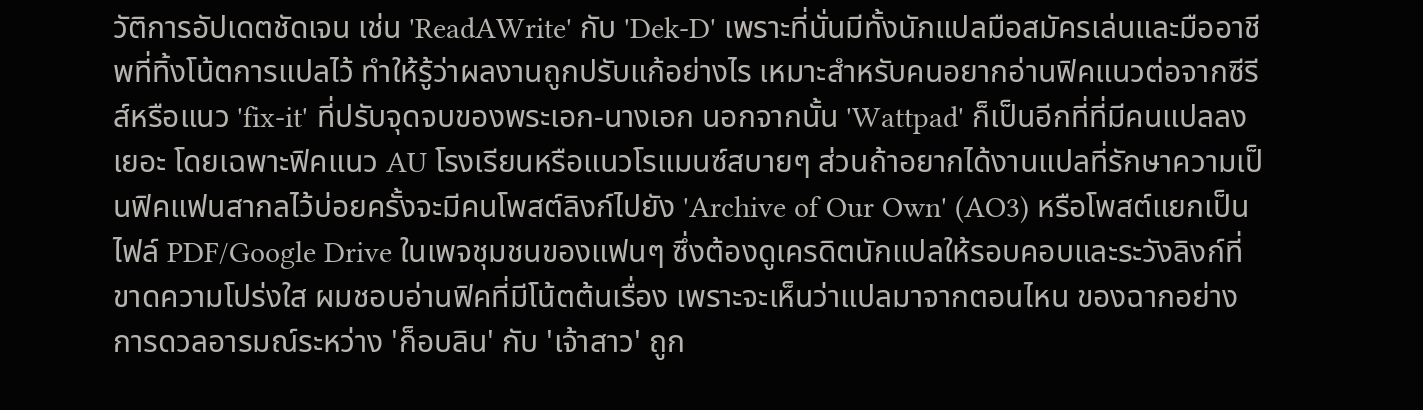วัติการอัปเดตชัดเจน เช่น 'ReadAWrite' กับ 'Dek-D' เพราะที่นั่นมีทั้งนักแปลมือสมัครเล่นและมืออาชีพที่ทิ้งโน้ตการแปลไว้ ทำให้รู้ว่าผลงานถูกปรับแก้อย่างไร เหมาะสำหรับคนอยากอ่านฟิคแนวต่อจากซีรีส์หรือแนว 'fix-it' ที่ปรับจุดจบของพระเอก-นางเอก นอกจากนั้น 'Wattpad' ก็เป็นอีกที่ที่มีคนแปลลงเยอะ โดยเฉพาะฟิคแนว AU โรงเรียนหรือแนวโรแมนซ์สบายๆ ส่วนถ้าอยากได้งานแปลที่รักษาความเป็นฟิคแฟนสากลไว้บ่อยครั้งจะมีคนโพสต์ลิงก์ไปยัง 'Archive of Our Own' (AO3) หรือโพสต์แยกเป็นไฟล์ PDF/Google Drive ในเพจชุมชนของแฟนๆ ซึ่งต้องดูเครดิตนักแปลให้รอบคอบและระวังลิงก์ที่ขาดความโปร่งใส ผมชอบอ่านฟิคที่มีโน้ตต้นเรื่อง เพราะจะเห็นว่าแปลมาจากตอนไหน ของฉากอย่างการดวลอารมณ์ระหว่าง 'ก็อบลิน' กับ 'เจ้าสาว' ถูก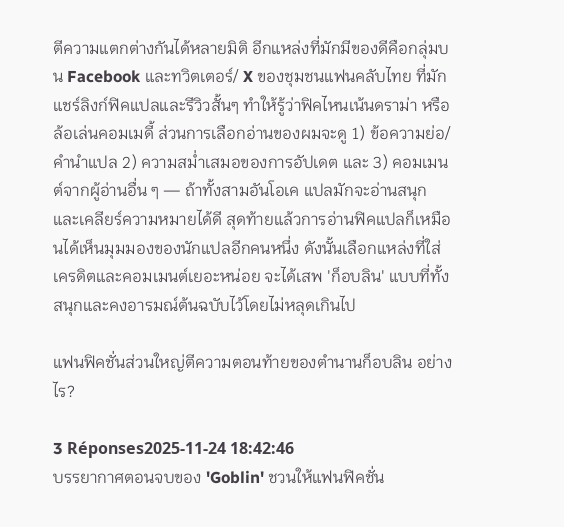ตีความแตกต่างกันได้หลายมิติ อีกแหล่งที่มักมีของดีคือกลุ่มบน Facebook และทวิตเตอร์/ X ของชุมชนแฟนคลับไทย ที่มักแชร์ลิงก์ฟิคแปลและรีวิวสั้นๆ ทำให้รู้ว่าฟิคไหนเน้นดราม่า หรือล้อเล่นคอมเมดี้ ส่วนการเลือกอ่านของผมจะดู 1) ข้อความย่อ/คำนำแปล 2) ความสม่ำเสมอของการอัปเดต และ 3) คอมเมนต์จากผู้อ่านอื่น ๆ — ถ้าทั้งสามอันโอเค แปลมักจะอ่านสนุกและเคลียร์ความหมายได้ดี สุดท้ายแล้วการอ่านฟิคแปลก็เหมือนได้เห็นมุมมองของนักแปลอีกคนหนึ่ง ดังนั้นเลือกแหล่งที่ใส่เครดิตและคอมเมนต์เยอะหน่อย จะได้เสพ 'ก็อบลิน' แบบที่ทั้งสนุกและคงอารมณ์ต้นฉบับไว้โดยไม่หลุดเกินไป

แฟนฟิคชั่นส่วนใหญ่ตีความตอนท้ายของตำนานก็อบลิน อย่างไร?

3 Réponses2025-11-24 18:42:46
บรรยากาศตอนจบของ 'Goblin' ชวนให้แฟนฟิคชั่น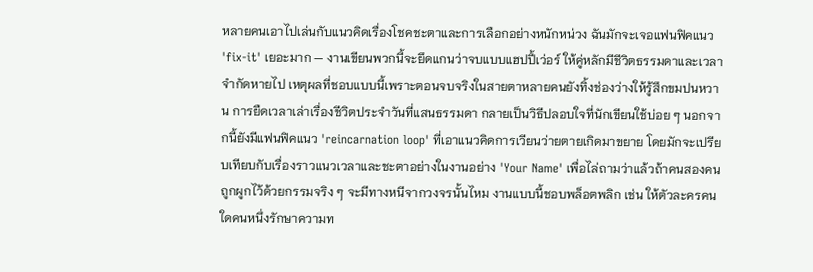หลายคนเอาไปเล่นกับแนวคิดเรื่องโชคชะตาและการเลือกอย่างหนักหน่วง ฉันมักจะเจอแฟนฟิคแนว 'fix-it' เยอะมาก — งานเขียนพวกนี้จะยึดแกนว่าจบแบบแฮปปี้เว่อร์ ให้คู่หลักมีชีวิตธรรมดาและเวลาจำกัดหายไป เหตุผลที่ชอบแบบนี้เพราะตอนจบจริงในสายตาหลายคนยังทิ้งช่องว่างให้รู้สึกขมปนหวาน การยืดเวลาเล่าเรื่องชีวิตประจำวันที่แสนธรรมดา กลายเป็นวิธีปลอบใจที่นักเขียนใช้บ่อย ๆ นอกจากนี้ยังมีแฟนฟิคแนว 'reincarnation loop' ที่เอาแนวคิดการเวียนว่ายตายเกิดมาขยาย โดยมักจะเปรียบเทียบกับเรื่องราวแนวเวลาและชะตาอย่างในงานอย่าง 'Your Name' เพื่อไล่ถามว่าแล้วถ้าคนสองคนถูกผูกไว้ด้วยกรรมจริง ๆ จะมีทางหนีจากวงจรนั้นไหม งานแบบนี้ชอบพล็อตพลิก เช่น ให้ตัวละครคนใดคนหนึ่งรักษาความท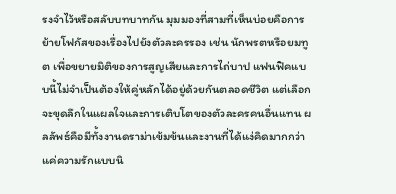รงจำไว้หรือสลับบทบาทกัน มุมมองที่สามที่เห็นบ่อยคือการย้ายโฟกัสของเรื่องไปยังตัวละครรอง เช่น นักพรตหรือยมทูต เพื่อขยายมิติของการสูญเสียและการไถ่บาป แฟนฟิคแบบนี้ไม่จำเป็นต้องให้คู่หลักได้อยู่ด้วยกันตลอดชีวิต แต่เลือกจะขุดลึกในแผลใจและการเติบโตของตัวละครคนอื่นแทน ผลลัพธ์คือมีทั้งงานดราม่าเข้มข้นและงานที่ได้แง่คิดมากกว่าแค่ความรักแบบนิ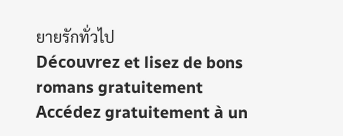ยายรักทั่วไป
Découvrez et lisez de bons romans gratuitement
Accédez gratuitement à un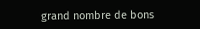grand nombre de bons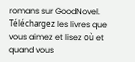romans sur GoodNovel. Téléchargez les livres que vous aimez et lisez où et quand vous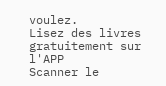voulez.
Lisez des livres gratuitement sur l'APP
Scanner le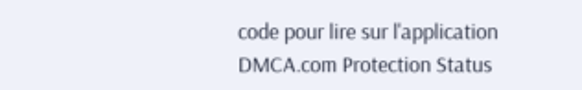code pour lire sur l'application
DMCA.com Protection Status